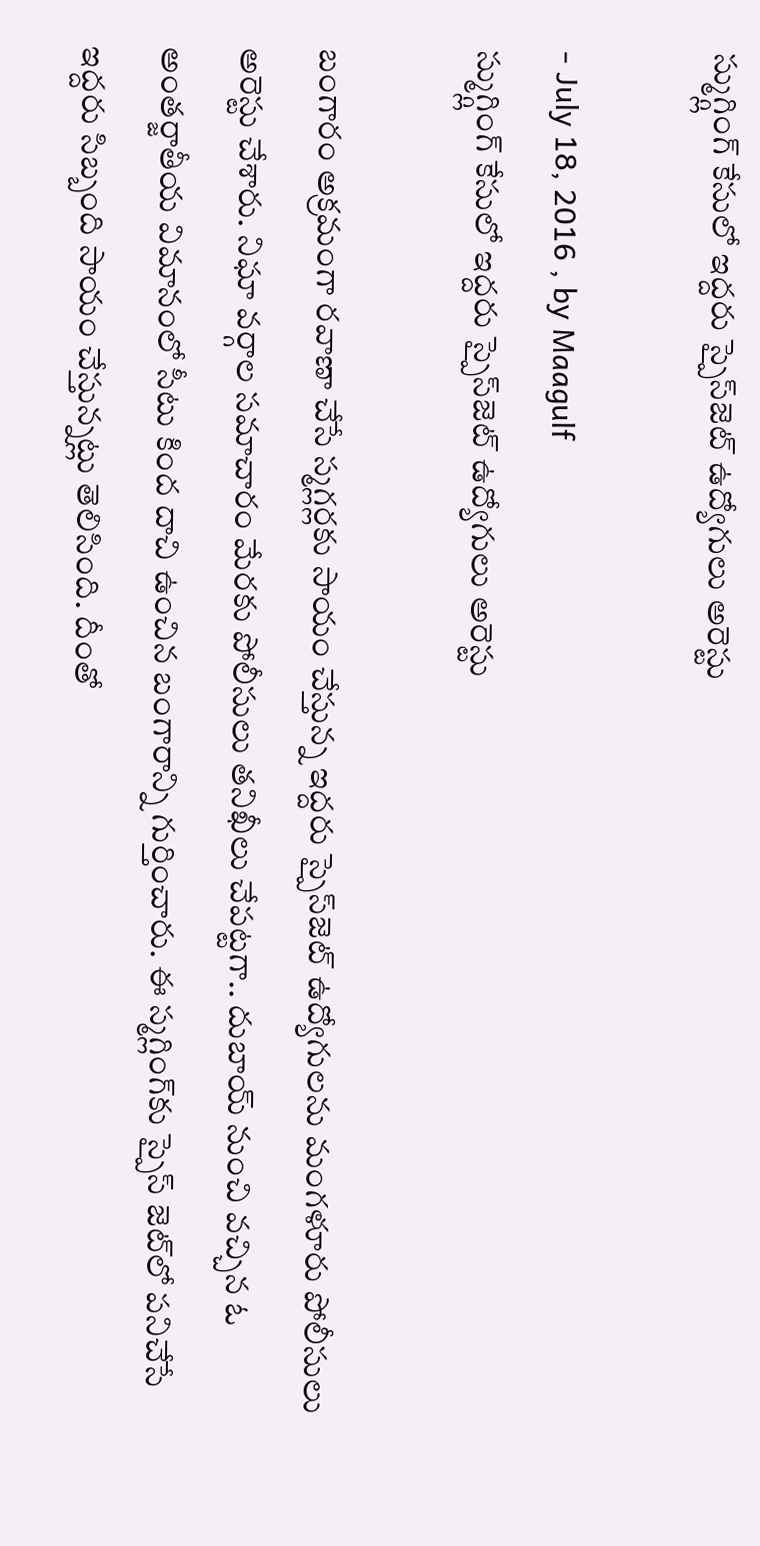స్ముగ్గ్లింగ్ కేసులో ఇద్దరు స్పైస్‌జెట్‌ ఉద్యోగులు అరెస్టు

- July 18, 2016 , by Maagulf
స్ముగ్గ్లింగ్ కేసులో ఇద్దరు స్పైస్‌జెట్‌ ఉద్యోగులు అరెస్టు

బంగారం అక్రమంగా రవాణా చేసే స్మగ్లర్లకు సాయం చేస్తున్న ఇద్దరు స్పైస్‌జెట్‌ ఉద్యోగులను మంగళూరు పోలీసులు అరెస్టు చేశారు. నిఘా వర్గాల సమాచారం మేరకు పోలీసులు తనిఖీలు చేపట్టగా.. దుబాయ్‌ నుంచి వచ్చిన ఓ అంతర్జాతీయ విమానంలో సీటు కింద దాచి ఉంచిన బంగారాన్ని గుర్తించారు. ఈ స్మగ్లింగ్‌కు స్పైస్‌ జెట్‌లో పనిచేసే ఇద్దరు సిబ్బంది సాయం చేస్తున్నట్లు తెలిసింది. దీంతో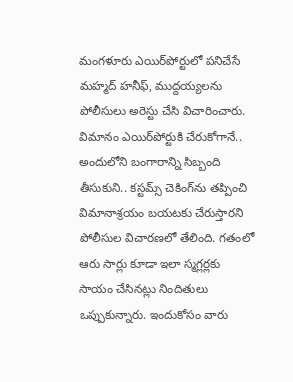మంగళూరు ఎయిర్‌పోర్టులో పనిచేసే మహ్మద్‌ హనీఫ్‌, ముద్దయ్యలను పోలీసులు అరెస్టు చేసి విచారించారు.
విమానం ఎయిర్‌పోర్టుకి చేరుకోగానే.. అందులోని బంగారాన్ని సిబ్బంది తీసుకుని.. కస్టమ్స్‌ చెకింగ్‌ను తప్పించి విమానాశ్రయం బయటకు చేరుస్తారని పోలీసుల విచారణలో తేలింది. గతంలో ఆరు సార్లు కూడా ఇలా స్మగ్లర్లకు సాయం చేసినట్లు నిందితులు ఒప్పుకున్నారు. ఇందుకోసం వారు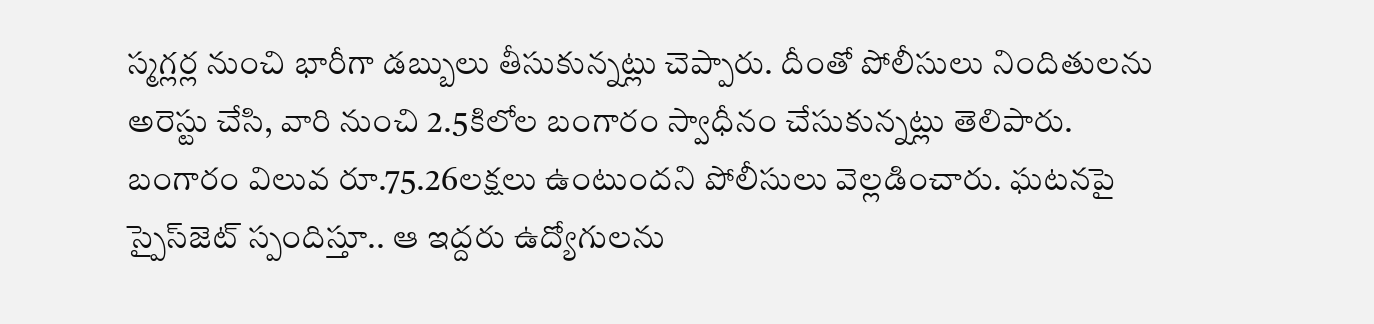స్మగ్లర్ల నుంచి భారీగా డబ్బులు తీసుకున్నట్లు చెప్పారు. దీంతో పోలీసులు నిందితులను అరెస్టు చేసి, వారి నుంచి 2.5కిలోల బంగారం స్వాధీనం చేసుకున్నట్లు తెలిపారు. బంగారం విలువ రూ.75.26లక్షలు ఉంటుందని పోలీసులు వెల్లడించారు. ఘటనపై స్పైస్‌జెట్‌ స్పందిస్తూ.. ఆ ఇద్దరు ఉద్యోగులను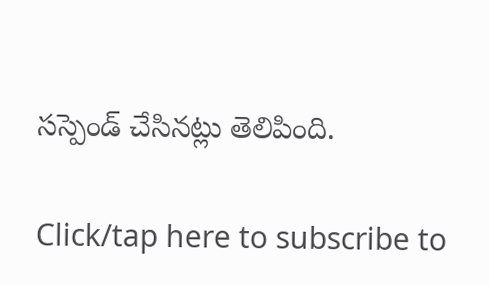సస్పెండ్‌ చేసినట్లు తెలిపింది.

Click/tap here to subscribe to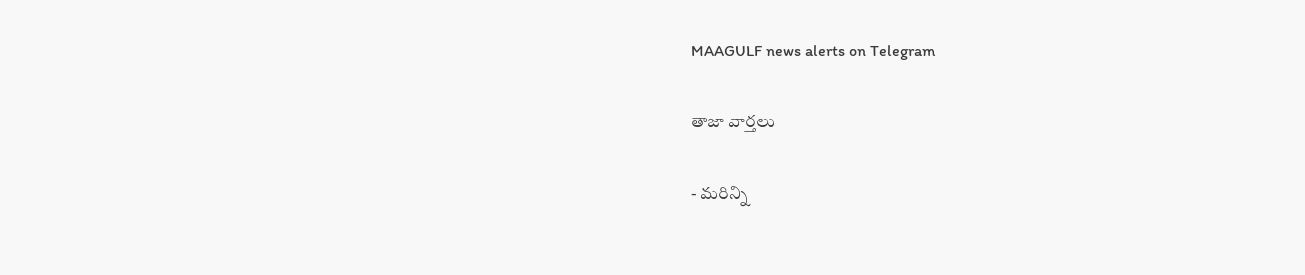MAAGULF news alerts on Telegram

తాజా వార్తలు

- మరిన్ని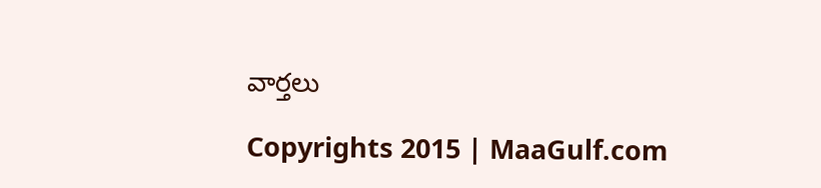వార్తలు

Copyrights 2015 | MaaGulf.com